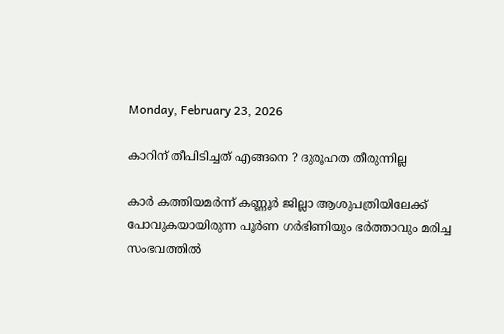Monday, February 23, 2026

കാറിന് തീപിടിച്ചത് എങ്ങനെ ? ദുരൂഹത തീരുന്നില്ല

കാര്‍ കത്തിയമര്‍ന്ന് കണ്ണൂര്‍ ജില്ലാ ആശുപത്രിയിലേക്ക് പോവുകയായിരുന്ന പൂര്‍ണ ഗര്‍ഭിണിയും ഭര്‍ത്താവും മരിച്ച സംഭവത്തില്‍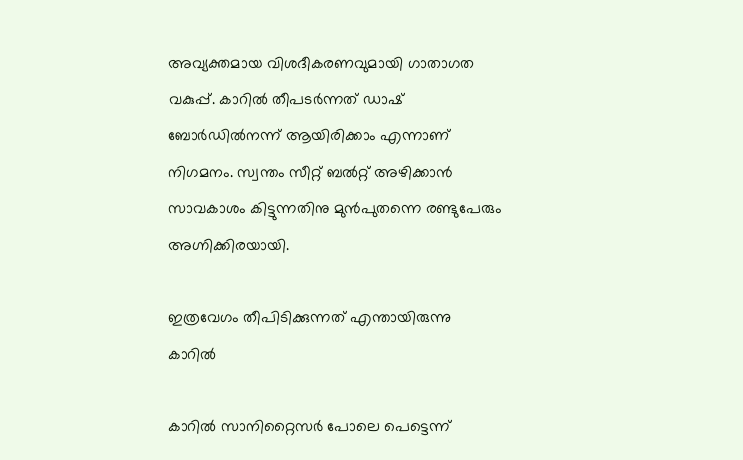അവ്യക്തമായ വിശദീകരണവുമായി ഗാതാഗത വകുപ്പ്. കാറില്‍ തീപടര്‍ന്നത് ഡാഷ് ബോര്‍ഡില്‍നന്ന് ആയിരിക്കാം എന്നാണ് നിഗമനം. സ്വന്തം സീറ്റ് ബല്‍റ്റ് അഴിക്കാന്‍ സാവകാശം കിട്ടുന്നതിനു മുന്‍പുതന്നെ രണ്ടുപേരും അഗ്നിക്കിരയായി.

ഇത്രവേഗം തീപിടിക്കുന്നത് എന്തായിരുന്നു കാറിൽ

കാറില്‍ സാനിറ്റൈസര്‍ പോലെ പെട്ടെന്ന്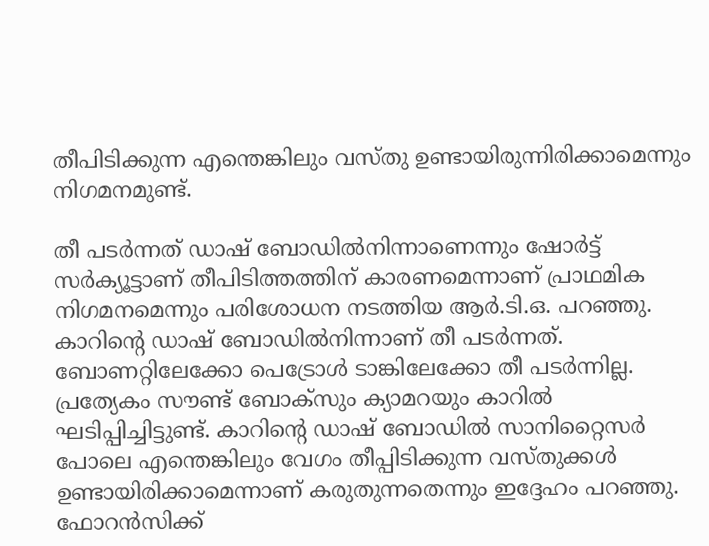തീപിടിക്കുന്ന എന്തെങ്കിലും വസ്തു ഉണ്ടായിരുന്നിരിക്കാമെന്നും നിഗമനമുണ്ട്.

തീ പടര്‍ന്നത് ഡാഷ് ബോഡില്‍നിന്നാണെന്നും ഷോര്‍ട്ട് സര്‍ക്യൂട്ടാണ് തീപിടിത്തത്തിന് കാരണമെന്നാണ് പ്രാഥമിക നിഗമനമെന്നും പരിശോധന നടത്തിയ ആര്‍.ടി.ഒ. പറഞ്ഞു. കാറിന്റെ ഡാഷ് ബോഡില്‍നിന്നാണ് തീ പടര്‍ന്നത്. ബോണറ്റിലേക്കോ പെട്രോള്‍ ടാങ്കിലേക്കോ തീ പടര്‍ന്നില്ല. പ്രത്യേകം സൗണ്ട് ബോക്‌സും ക്യാമറയും കാറില്‍ ഘടിപ്പിച്ചിട്ടുണ്ട്. കാറിന്റെ ഡാഷ് ബോഡില്‍ സാനിറ്റൈസര്‍ പോലെ എന്തെങ്കിലും വേഗം തീപ്പിടിക്കുന്ന വസ്തുക്കള്‍ ഉണ്ടായിരിക്കാമെന്നാണ് കരുതുന്നതെന്നും ഇദ്ദേഹം പറഞ്ഞു. ഫോറന്‍സിക്ക്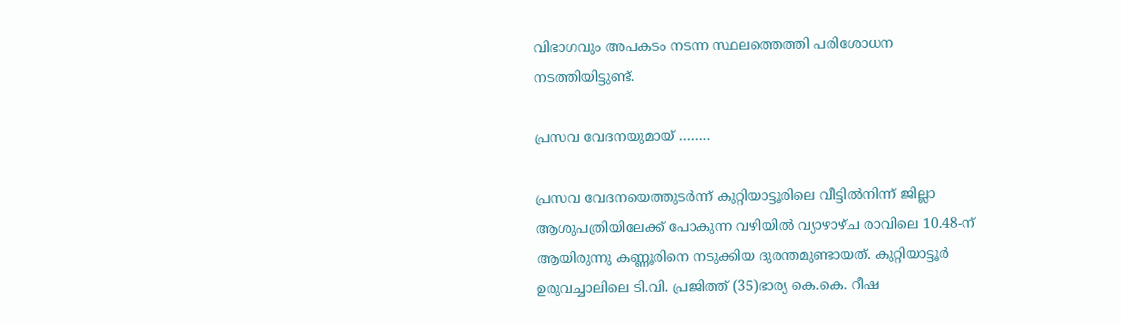വിഭാഗവും അപകടം നടന്ന സ്ഥലത്തെത്തി പരിശോധന നടത്തിയിട്ടുണ്ട്.

പ്രസവ വേദനയുമായ് ……..

പ്രസവ വേദനയെത്തുടര്‍ന്ന് കുറ്റിയാട്ടൂരിലെ വീട്ടില്‍നിന്ന് ജില്ലാ ആശുപത്രിയിലേക്ക് പോകുന്ന വഴിയില്‍ വ്യാഴാഴ്ച രാവിലെ 10.48-ന് ആയിരുന്നു കണ്ണൂരിനെ നടുക്കിയ ദുരന്തമുണ്ടായത്. കുറ്റിയാട്ടൂര്‍ ഉരുവച്ചാലിലെ ടി.വി. പ്രജിത്ത് (35)ഭാര്യ കെ.കെ. റീഷ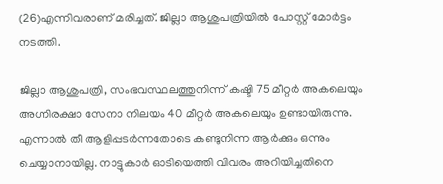(26)എന്നിവരാണ് മരിച്ചത്. ജില്ലാ ആശുപത്രിയില്‍ പോസ്റ്റ് മോര്‍ട്ടം നടത്തി.

ജില്ലാ ആശുപത്രി, സംഭവസ്ഥലത്തുനിന്ന് കഷ്ടി 75 മീറ്റര്‍ അകലെയും അഗ്നിരക്ഷാ സേനാ നിലയം 40 മീറ്റര്‍ അകലെയും ഉണ്ടായിരുന്നു. എന്നാല്‍ തീ ആളിപ്പടര്‍ന്നതോടെ കണ്ടുനിന്ന ആര്‍ക്കും ഒന്നും ചെയ്യാനായില്ല. നാട്ടുകാര്‍ ഓടിയെത്തി വിവരം അറിയിച്ചതിനെ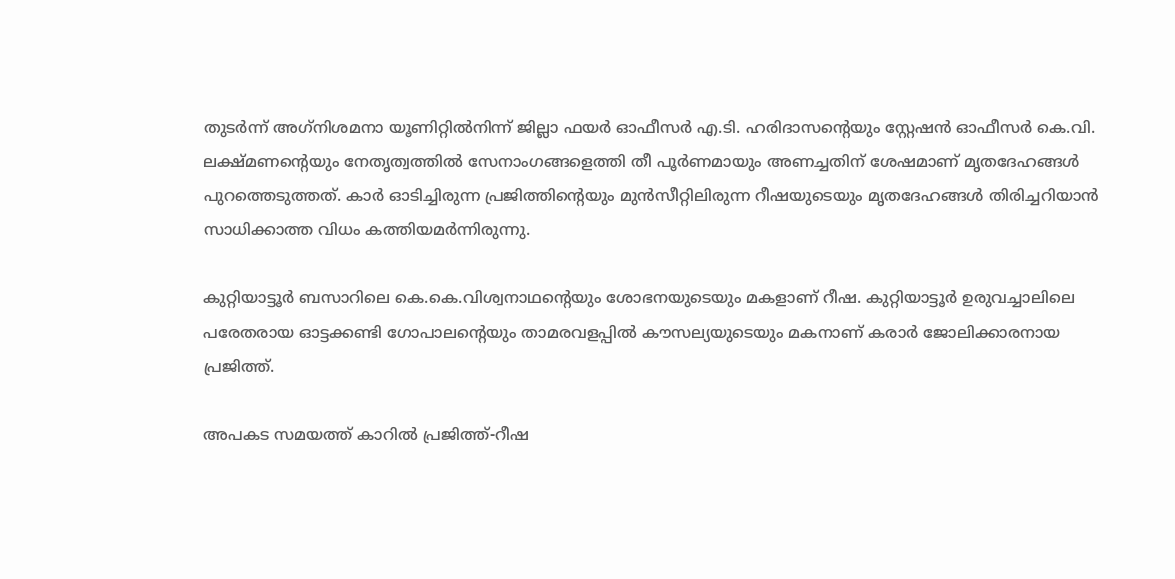തുടര്‍ന്ന് അഗ്‌നിശമനാ യൂണിറ്റില്‍നിന്ന് ജില്ലാ ഫയര്‍ ഓഫീസര്‍ എ.ടി. ഹരിദാസന്റെയും സ്റ്റേഷന്‍ ഓഫീസര്‍ കെ.വി. ലക്ഷ്മണന്റെയും നേതൃത്വത്തില്‍ സേനാംഗങ്ങളെത്തി തീ പൂര്‍ണമായും അണച്ചതിന് ശേഷമാണ് മൃതദേഹങ്ങള്‍ പുറത്തെടുത്തത്. കാര്‍ ഓടിച്ചിരുന്ന പ്രജിത്തിന്റെയും മുന്‍സീറ്റിലിരുന്ന റീഷയുടെയും മൃതദേഹങ്ങള്‍ തിരിച്ചറിയാന്‍ സാധിക്കാത്ത വിധം കത്തിയമര്‍ന്നിരുന്നു.

കുറ്റിയാട്ടൂര്‍ ബസാറിലെ കെ.കെ.വിശ്വനാഥന്റെയും ശോഭനയുടെയും മകളാണ് റീഷ. കുറ്റിയാട്ടൂര്‍ ഉരുവച്ചാലിലെ പരേതരായ ഓട്ടക്കണ്ടി ഗോപാലന്റെയും താമരവളപ്പില്‍ കൗസല്യയുടെയും മകനാണ് കരാര്‍ ജോലിക്കാരനായ പ്രജിത്ത്.

അപകട സമയത്ത് കാറില്‍ പ്രജിത്ത്-റീഷ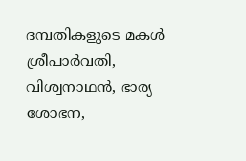ദമ്പതികളുടെ മകള്‍ ശ്രീപാര്‍വതി, വിശ്വനാഥന്‍, ഭാര്യ ശോഭന,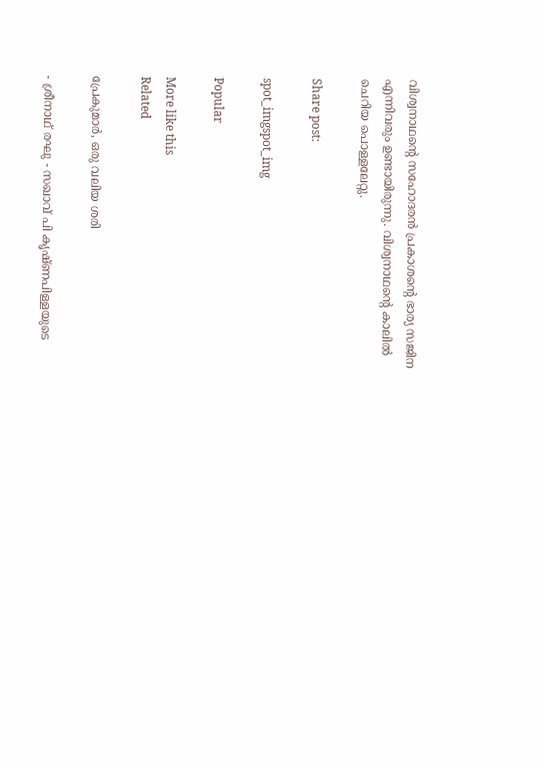വിശ്വനാഥന്റെ സഹോദരന്‍ പ്രകാശന്റെ ഭാര്യ സജിന എന്നിവരും ഉണ്ടായിരുന്നു. വിശ്വനാഥന്റെ കാലില്‍ ചെറിയ പൊള്ളലേറ്റു.

Share post:

spot_imgspot_img

Popular

More like this
Related

പ്രേകുമാർ, ഒരു വലിയ ശരി

- ശ്രീനാഥ് രഘു - സഖാവ് പി കൃഷ്ണപിള്ളയുടെ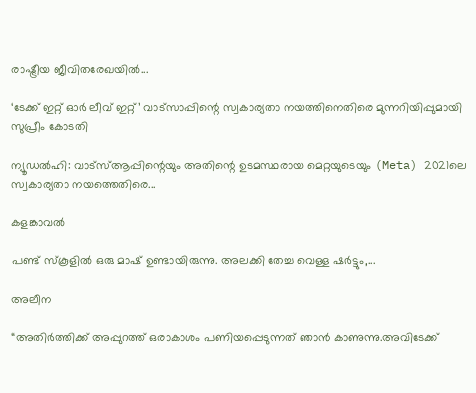രാഷ്ട്രീയ ജീവിതരേഖയിൽ...

‘ടേക്ക് ഇറ്റ് ഓർ ലീവ് ഇറ്റ്’ വാട്സാപ്പിന്റെ സ്വകാര്യതാ നയത്തിനെതിരെ മുന്നറിയിപ്പുമായി സുപ്രീം കോടതി

ന്യൂഡൽഹി: വാട്‌സ്ആപ്പിന്റെയും അതിന്റെ ഉടമസ്ഥരായ മെറ്റയുടെയും (Meta) 2021ലെ സ്വകാര്യതാ നയത്തെതിരെ...

കളങ്കാവൽ

പണ്ട് സ്കൂളിൽ ഒരു മാഷ് ഉണ്ടായിരുന്നു. അലക്കി തേച്ച വെള്ള ഷർട്ടും,...

അലീന

“അതിര്‍ത്തിക്ക് അപ്പുറത്ത് ഒരാകാശം പണിയപ്പെടുന്നത് ഞാന്‍ കാണുന്നു.അവിടേക്ക്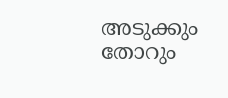അടുക്കും തോറും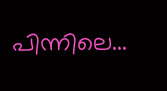പിന്നിലെ...